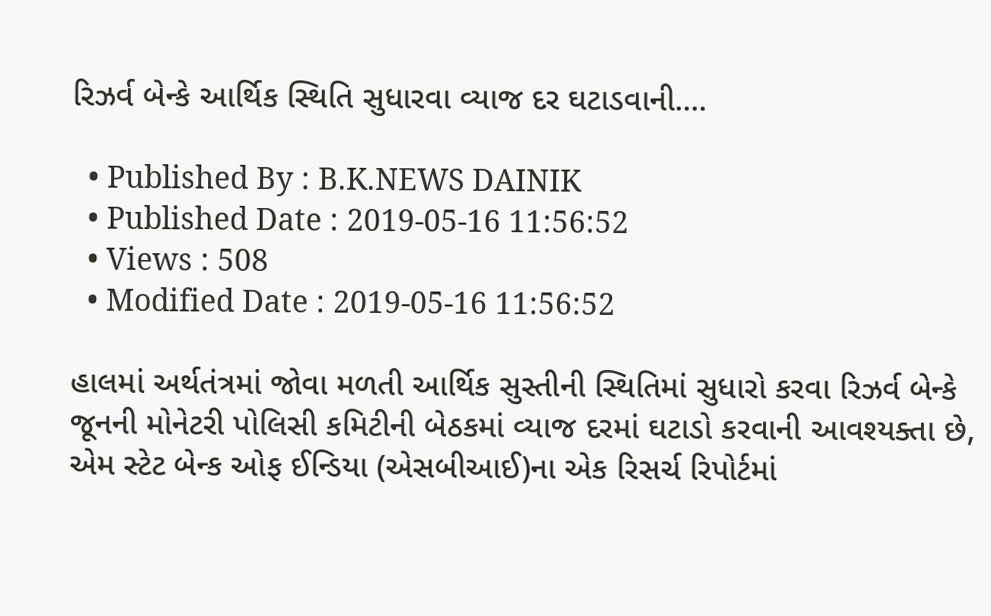રિઝર્વ બેન્કે આર્થિક સ્થિતિ સુધારવા વ્યાજ દર ઘટાડવાની....

  • Published By : B.K.NEWS DAINIK
  • Published Date : 2019-05-16 11:56:52
  • Views : 508
  • Modified Date : 2019-05-16 11:56:52

હાલમાં અર્થતંત્રમાં જોવા મળતી આર્થિક સુસ્તીની સ્થિતિમાં સુધારો કરવા રિઝર્વ બેન્કે જૂનની મોનેટરી પોલિસી કમિટીની બેઠકમાં વ્યાજ દરમાં ઘટાડો કરવાની આવશ્યક્તા છે, એમ સ્ટેટ બેન્ક ઓફ ઈન્ડિયા (એસબીઆઈ)ના એક રિસર્ચ રિપોર્ટમાં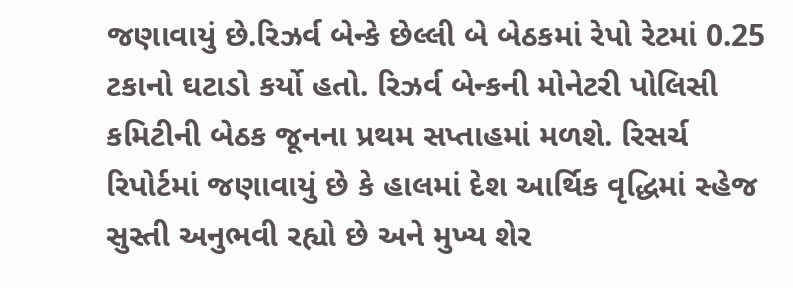જણાવાયું છે.રિઝર્વ બેન્કે છેલ્લી બે બેઠકમાં રેપો રેટમાં 0.25 ટકાનો ઘટાડો કર્યો હતો. રિઝર્વ બેન્કની મોનેટરી પોલિસી કમિટીની બેઠક જૂનના પ્રથમ સપ્તાહમાં મળશે. રિસર્ચ રિપોર્ટમાં જણાવાયું છે કે હાલમાં દેશ આર્થિક વૃદ્ધિમાં સ્હેજ સુસ્તી અનુભવી રહ્યો છે અને મુખ્ય શેર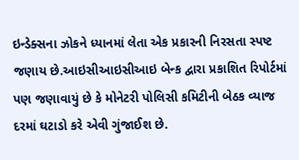ઇન્ડેક્સના ઝોકને ધ્યાનમાં લેતા એક પ્રકારની નિરસતા સ્પષ્ટ જણાય છે.આઇસીઆઇસીઆઇ બેન્ક દ્વારા પ્રકાશિત રિપોર્ટમાં પણ જણાવાયું છે કે મોનેટરી પોલિસી કમિટીની બેઠક વ્યાજ દરમાં ઘટાડો કરે એવી ગુંજાઈશ છે.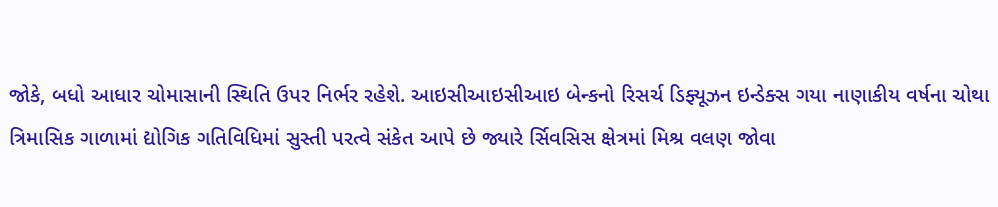જોકે, બધો આધાર ચોમાસાની સ્થિતિ ઉપર નિર્ભર રહેશે. આઇસીઆઇસીઆઇ બેન્કનો રિસર્ચ ડિફ્યૂઝન ઇન્ડેક્સ ગયા નાણાકીય વર્ષના ચોથા ત્રિમાસિક ગાળામાં દ્યોગિક ગતિવિધિમાં સુસ્તી પરત્વે સંકેત આપે છે જ્યારે ર્સિવસિસ ક્ષેત્રમાં મિશ્ર વલણ જોવા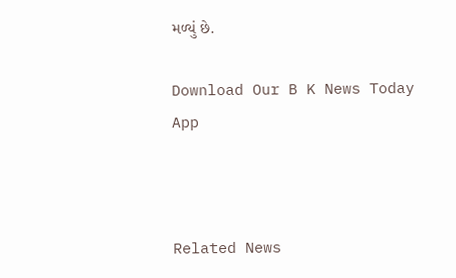મળ્યું છે.

Download Our B K News Today App



Related News